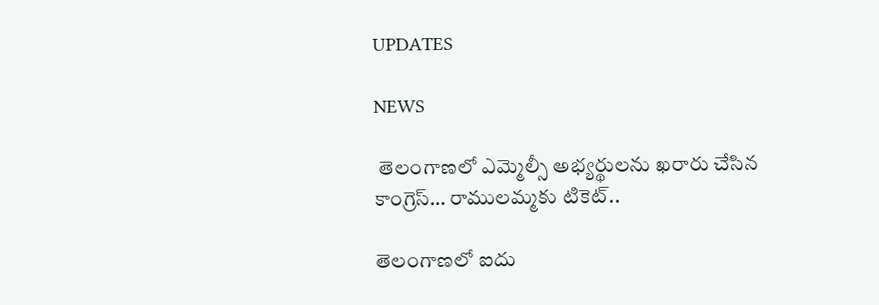UPDATES

NEWS

 తెలంగాణలో ఎమ్మెల్సీ అభ్యర్థులను ఖరారు చేసిన కాంగ్రెస్… రాములమ్మకు టికెట్..

తెలంగాణలో ఐదు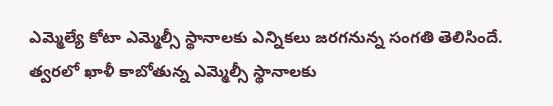ఎమ్మెల్యే కోటా ఎమ్మెల్సీ స్థానాలకు ఎన్నికలు జరగనున్న సంగతి తెలిసిందే. త్వరలో ఖాళీ కాబోతున్న ఎమ్మెల్సీ స్థానాలకు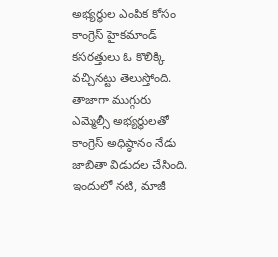అభ్యర్థుల ఎంపిక కోసం కాంగ్రెస్ హైకమాండ్ కసరత్తులు ఓ కొలిక్కి వచ్చినట్టు తెలుస్తోంది. తాజాగా ముగ్గురు ఎమ్మెల్సీ అభ్యర్థులతో కాంగ్రెస్ అధిష్ఠానం నేడు జాబితా విడుదల చేసింది. ఇందులో నటి, మాజీ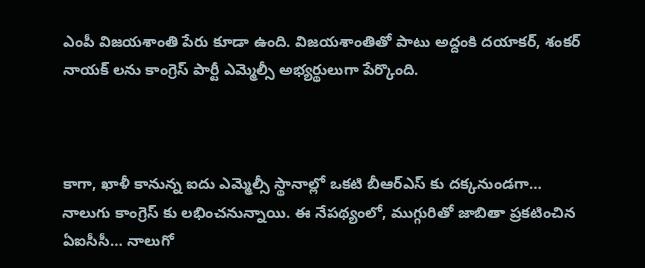ఎంపీ విజయశాంతి పేరు కూడా ఉంది. విజయశాంతితో పాటు అద్దంకి దయాకర్, శంకర్ నాయక్ లను కాంగ్రెస్ పార్టీ ఎమ్మెల్సీ అభ్యర్థులుగా పేర్కొంది.



కాగా, ఖాళీ కానున్న ఐదు ఎమ్మెల్సీ స్థానాల్లో ఒకటి బీఆర్ఎస్ కు దక్కనుండగా… నాలుగు కాంగ్రెస్ కు లభించనున్నాయి. ఈ నేపథ్యంలో, ముగ్గురితో జాబితా ప్రకటించిన ఏఐసీసీ… నాలుగో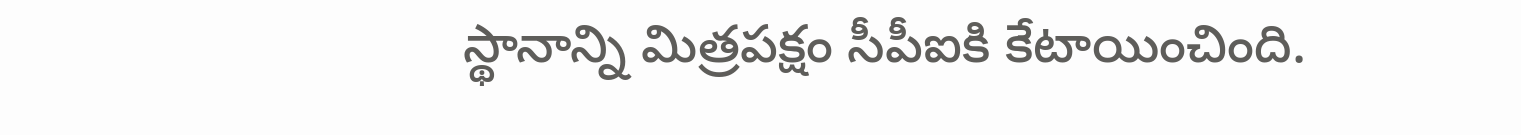స్థానాన్ని మిత్రపక్షం సీపీఐకి కేటాయించింది.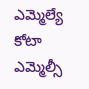ఎమ్మెల్యే కోటా ఎమ్మెల్సీ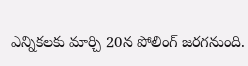ఎన్నికలకు మార్చి 20న పోలింగ్ జరగనుంది.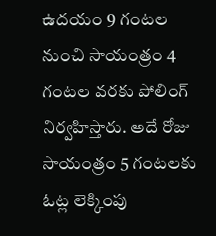ఉదయం 9 గంటల నుంచి సాయంత్రం 4 గంటల వరకు పోలింగ్ నిర్వహిస్తారు. అదే రోజు సాయంత్రం 5 గంటలకు ఓట్ల లెక్కింపు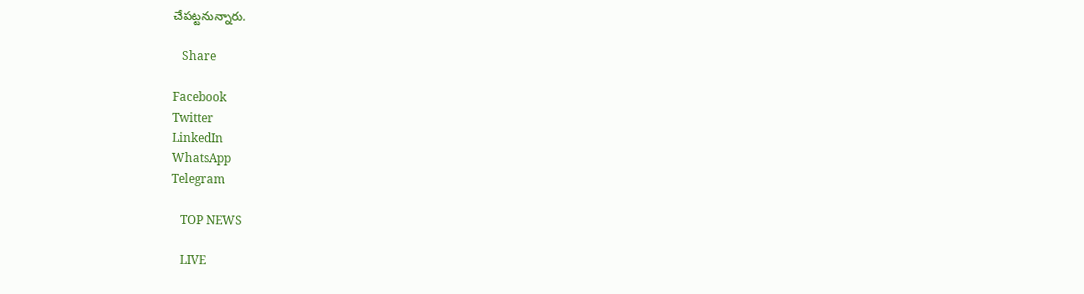చేపట్టనున్నారు.

   Share

Facebook
Twitter
LinkedIn
WhatsApp
Telegram

   TOP NEWS

   LIVE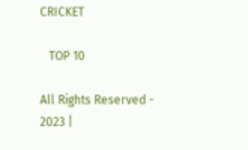CRICKET

   TOP 10

All Rights Reserved - 2023 |